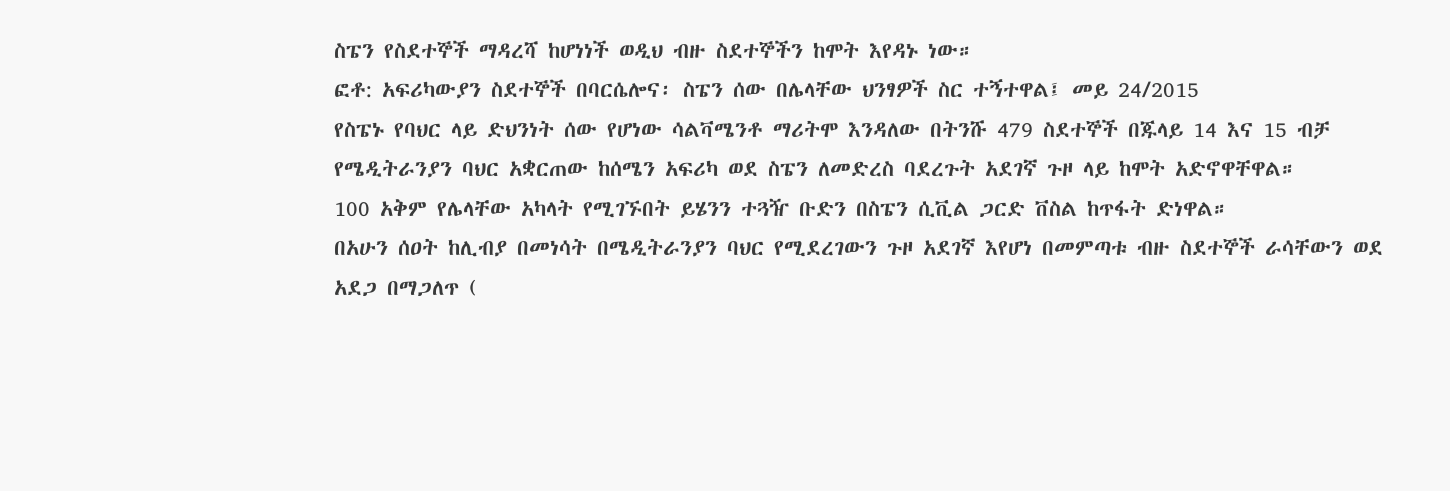ስፔን የስደተኞች ማዳረሻ ከሆነነች ወዲህ ብዙ ስደተኞችን ከሞት እየዳኑ ነው።
ፎቶ: አፍሪካውያን ስደተኞች በባርሴሎና፡ ስፔን ሰው በሌላቸው ህንፃዎች ስር ተኝተዋል፤ መይ 24/2015
የስፔኑ የባህር ላይ ድህንነት ሰው የሆነው ሳልቫሜንቶ ማሪትሞ እንዳለው በትንሹ 479 ስደተኞች በጁላይ 14 እና 15 ብቻ የሜዲትራንያን ባህር አቋርጠው ከሰሜን አፍሪካ ወደ ስፔን ለመድረስ ባደረጉት አደገኛ ጉዞ ላይ ከሞት አድኖዋቸዋል።
100 አቅም የሌላቸው አካላት የሚገኙበት ይሄንን ተጓዥ ቡድን በስፔን ሲቪል ጋርድ ቨስል ከጥፋት ድነዋል።
በአሁን ሰዐት ከሊብያ በመነሳት በሜዲትራንያን ባህር የሚደረገውን ጉዞ አደገኛ እየሆነ በመምጣቱ ብዙ ስደተኞች ራሳቸውን ወደ አደጋ በማጋለጥ (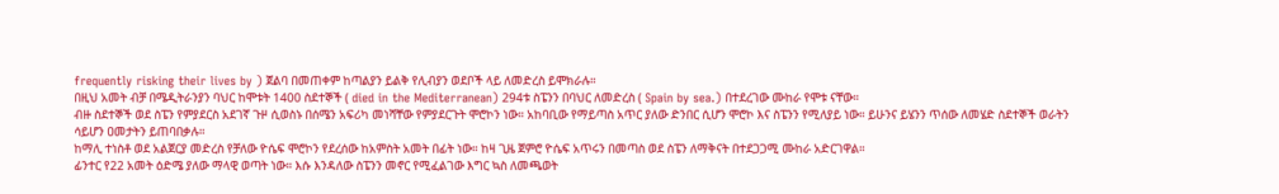frequently risking their lives by ) ጀልባ በመጠቀም ከጣልያን ይልቅ የሊብያን ወደቦች ላይ ለመድረስ ይሞክራሉ።
በዚህ አመት ብቻ በሜዲትራንያን ባህር ከሞቱት 1400 ስደተኞች ( died in the Mediterranean) 294ቱ ስፔንን በባህር ለመድረስ ( Spain by sea.) በተደረገው ሙከራ የሞቱ ናቸው።
ብዙ ስደተኞች ወደ ስፔን የምያደርስ አደገኛ ጉዞ ሲወስኑ በሰሜን አፍሪካ መነሻቸው የምያደርጉት ሞሮኮን ነው። አከባቢው የማይጣስ አጥር ያለው ድንበር ሲሆን ሞሮኮ እና ስፔንን የሚለያይ ነው። ይሁንና ይሄንን ጥሰው ለመሄድ ስደተኞች ወራትን ሳይሆን ዐመታትን ይጠባበቃሉ።
ከማሊ ተነስቶ ወደ አልጀርያ መድረስ የቻለው ዮሴፍ ሞሮኮን የደረሰው ከአምስት አመት በፊት ነው። ከዛ ጊዜ ጀምሮ ዮሴፍ አጥሩን በመጣስ ወደ ስፔን ለማቅናት በተደጋጋሚ ሙከራ አድርገዋል።
ፊንተር የ22 አመት ዕድሜ ያለው ማላዊ ወጣት ነው። እሱ እንዳለው ስፔንን መኖር የሚፈልገው እግር ኳስ ለመጫወት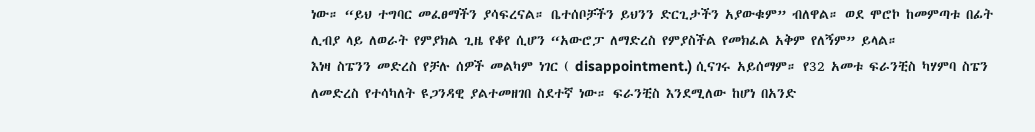ነው። “ይህ ተግባር መፈፀማችን ያሳፍረናል። ቤተሰቦቻችን ይህንን ድርጊታችን አያውቁም” ብለዋል። ወደ ሞሮኮ ከመምጣቱ በፊት ሊብያ ላይ ለወራት የምያክል ጊዜ የቆየ ሲሆን “አውሮፓ ለማድረስ የምያስችል የመክፈል አቅም የለኝም” ይላል።
እነዛ ስፔንን መድረስ የቻሉ ሰዎች መልካም ነገር ( disappointment.) ሲናገሩ አይሰማም። የ32 አመቱ ፍራንቺስ ካሃምባ ስፔን ለመድረስ የተሳካለት ዩጋንዳዊ ያልተመዘገበ ስደተኛ ነው። ፍራንቺስ እንደሚለው ከሆነ በአንድ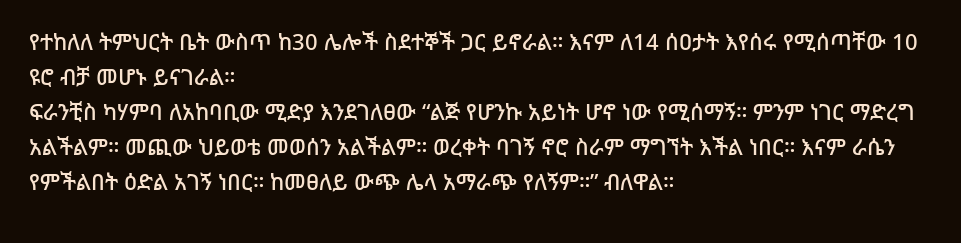የተከለለ ትምህርት ቤት ውስጥ ከ30 ሌሎች ስደተኞች ጋር ይኖራል። እናም ለ14 ሰዐታት እየሰሩ የሚሰጣቸው 10 ዩሮ ብቻ መሆኑ ይናገራል።
ፍራንቺስ ካሃምባ ለአከባቢው ሚድያ እንደገለፀው “ልጅ የሆንኩ አይነት ሆኖ ነው የሚሰማኝ። ምንም ነገር ማድረግ አልችልም። መጪው ህይወቴ መወሰን አልችልም። ወረቀት ባገኝ ኖሮ ስራም ማግኘት እችል ነበር። እናም ራሴን የምችልበት ዕድል አገኝ ነበር። ከመፀለይ ውጭ ሌላ አማራጭ የለኝም።” ብለዋል።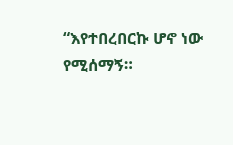“እየተበረበርኩ ሆኖ ነው የሚሰማኝ።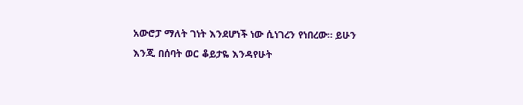አውሮፓ ማለት ገነት እንደሆነች ነው ሲነገረን የነበረው። ይሁን እንጂ በሰባት ወር ቆይታዬ እንዳየሁት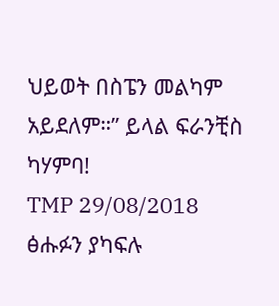ህይወት በስፔን መልካም አይደለም።” ይላል ፍራንቺስ ካሃምባ!
TMP 29/08/2018
ፅሑፉን ያካፍሉ